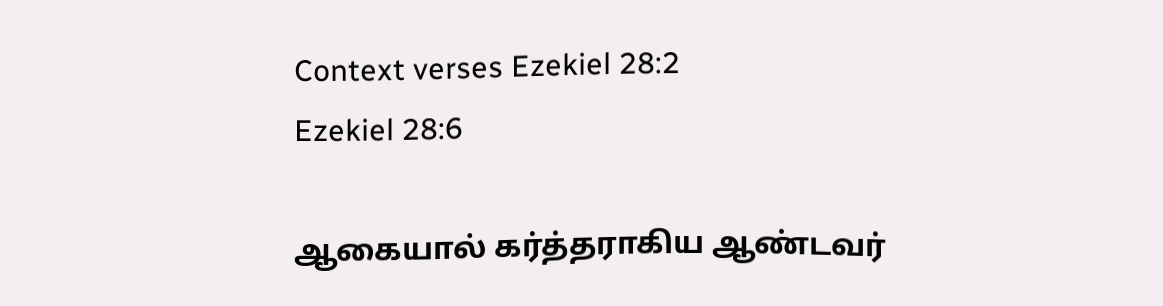Context verses Ezekiel 28:2
Ezekiel 28:6

ஆகையால் கர்த்தராகிய ஆண்டவர்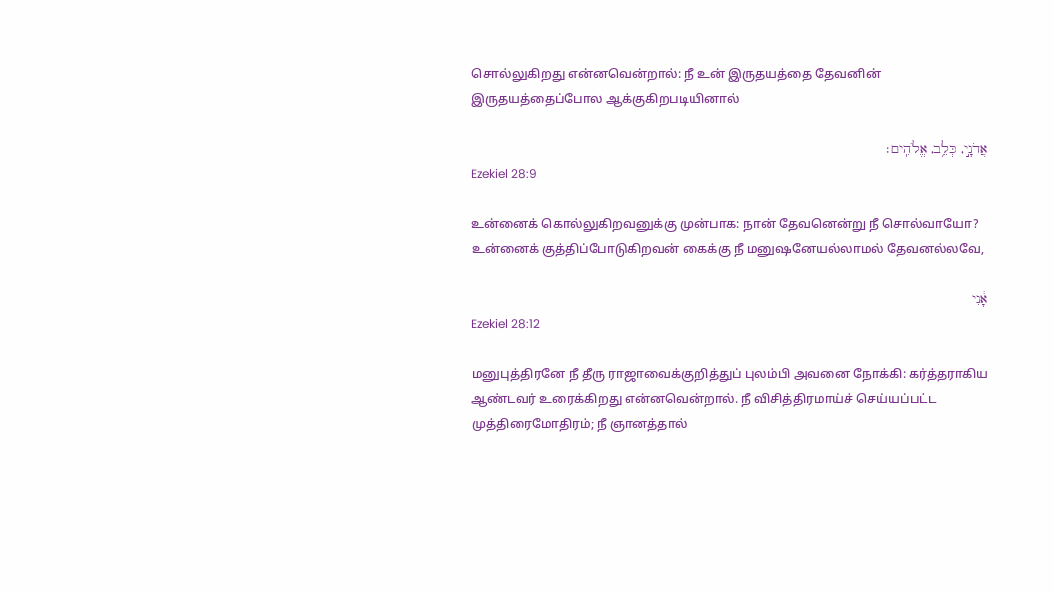சொல்லுகிறது என்னவென்றால்: நீ உன் இருதயத்தை தேவனின் இருதயத்தைப்போல ஆக்குகிறபடியினால்

אֲדֹנָ֣י, כְּלֵ֥ב, אֱלֹהִֽים׃
Ezekiel 28:9

உன்னைக் கொல்லுகிறவனுக்கு முன்பாக: நான் தேவனென்று நீ சொல்வாயோ? உன்னைக் குத்திப்போடுகிறவன் கைக்கு நீ மனுஷனேயல்லாமல் தேவனல்லவே,

אָ֔נִי
Ezekiel 28:12

மனுபுத்திரனே நீ தீரு ராஜாவைக்குறித்துப் புலம்பி அவனை நோக்கி: கர்த்தராகிய ஆண்டவர் உரைக்கிறது என்னவென்றால். நீ விசித்திரமாய்ச் செய்யப்பட்ட முத்திரைமோதிரம்; நீ ஞானத்தால்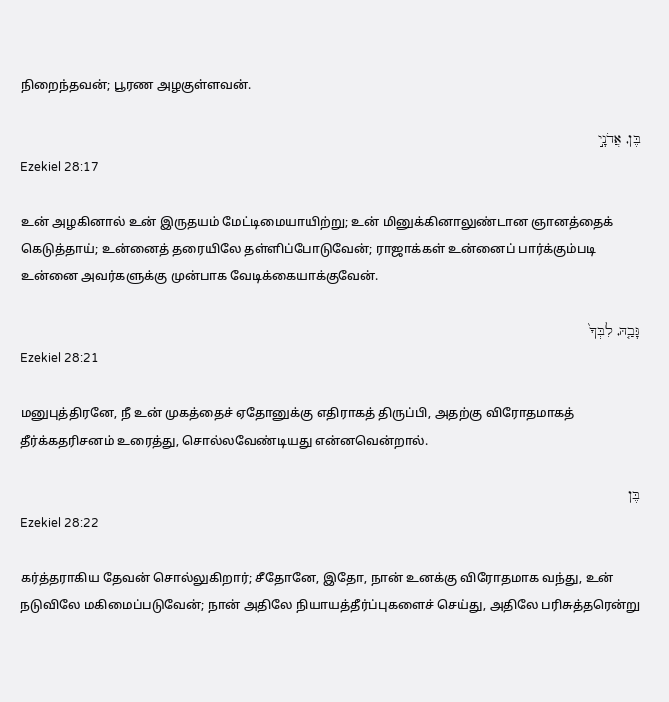நிறைந்தவன்; பூரண அழகுள்ளவன்.

בֶּן, אֲדֹנָ֣י
Ezekiel 28:17

உன் அழகினால் உன் இருதயம் மேட்டிமையாயிற்று; உன் மினுக்கினாலுண்டான ஞானத்தைக் கெடுத்தாய்; உன்னைத் தரையிலே தள்ளிப்போடுவேன்; ராஜாக்கள் உன்னைப் பார்க்கும்படி உன்னை அவர்களுக்கு முன்பாக வேடிக்கையாக்குவேன்.

גָּבַ֤הּ, לִבְּךָ֙
Ezekiel 28:21

மனுபுத்திரனே, நீ உன் முகத்தைச் ஏதோனுக்கு எதிராகத் திருப்பி, அதற்கு விரோதமாகத் தீர்க்கதரிசனம் உரைத்து, சொல்லவேண்டியது என்னவென்றால்.

בֶּן
Ezekiel 28:22

கர்த்தராகிய தேவன் சொல்லுகிறார்; சீதோனே, இதோ, நான் உனக்கு விரோதமாக வந்து, உன் நடுவிலே மகிமைப்படுவேன்; நான் அதிலே நியாயத்தீர்ப்புகளைச் செய்து, அதிலே பரிசுத்தரென்று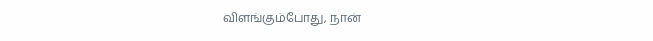விளங்கும்போது, நான்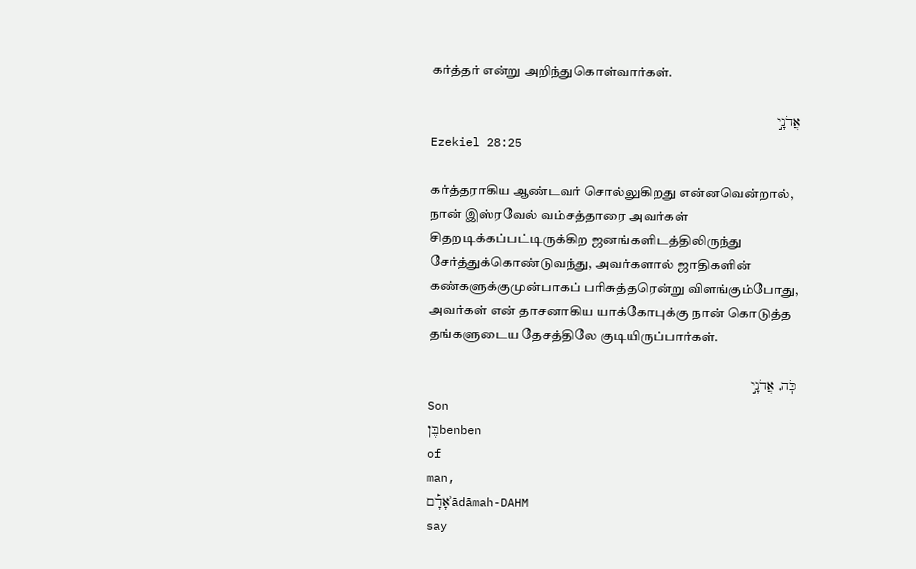கர்த்தர் என்று அறிந்துகொள்வார்கள்.

אֲדֹנָ֣י
Ezekiel 28:25

கர்த்தராகிய ஆண்டவர் சொல்லுகிறது என்னவென்றால், நான் இஸ்ரவேல் வம்சத்தாரை அவர்கள் சிதறடிக்கப்பட்டிருக்கிற ஜனங்களிடத்திலிருந்து சேர்த்துக்கொண்டுவந்து, அவர்களால் ஜாதிகளின் கண்களுக்குமுன்பாகப் பரிசுத்தரென்று விளங்கும்போது, அவர்கள் என் தாசனாகிய யாக்கோபுக்கு நான் கொடுத்த தங்களுடைய தேசத்திலே குடியிருப்பார்கள்.

כֹּֽה, אֲדֹנָ֣י
Son
בֶּןbenben
of
man,
אָדָ֡םʾādāmah-DAHM
say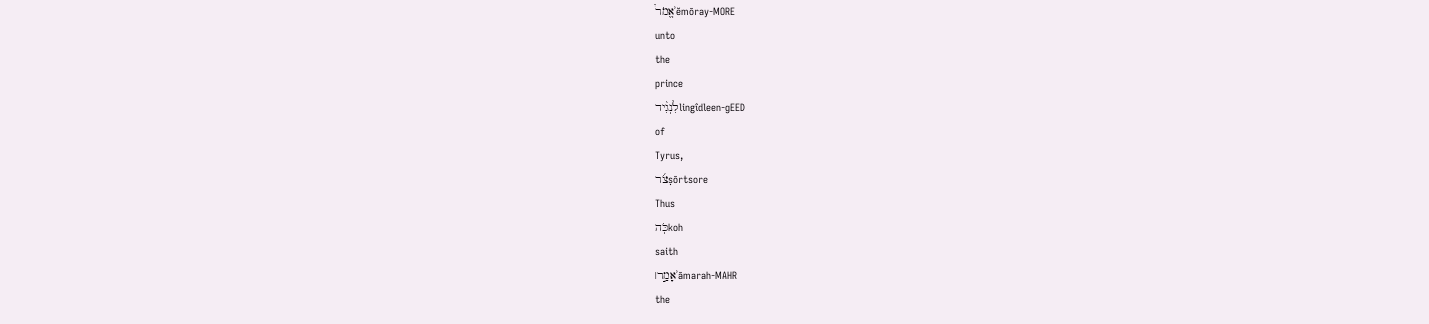אֱמֹר֩ʾĕmōray-MORE
unto
the
prince
לִנְגִ֨ידlingîdleen-ɡEED
of
Tyrus,
צֹ֜רṣōrtsore
Thus
כֹּֽהkoh
saith
אָמַ֣ר׀ʾāmarah-MAHR
the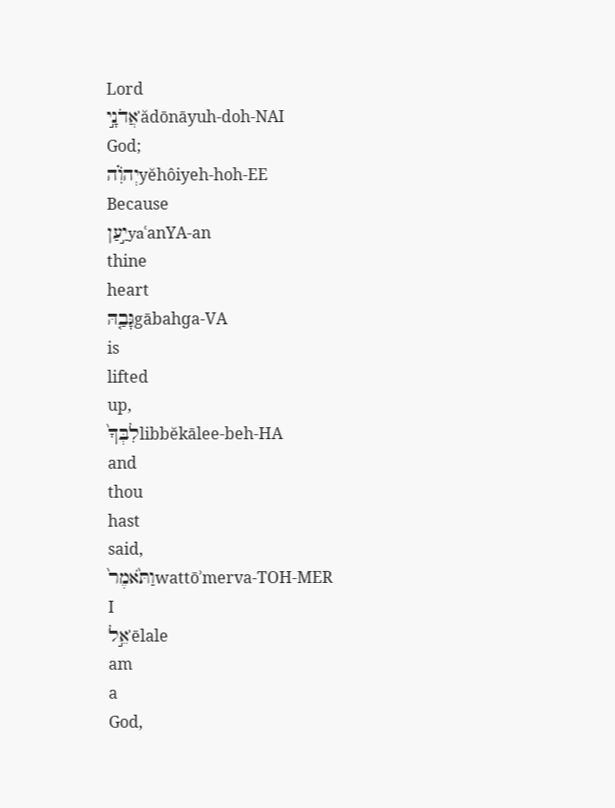Lord
אֲדֹנָ֣יʾădōnāyuh-doh-NAI
God;
יְהוִֹ֗הyĕhôiyeh-hoh-EE
Because
יַ֣עַןyaʿanYA-an
thine
heart
גָּבַ֤הּgābahɡa-VA
is
lifted
up,
לִבְּךָ֙libbĕkālee-beh-HA
and
thou
hast
said,
וַתֹּ֙אמֶר֙wattōʾmerva-TOH-MER
I
אֵ֣לʾēlale
am
a
God,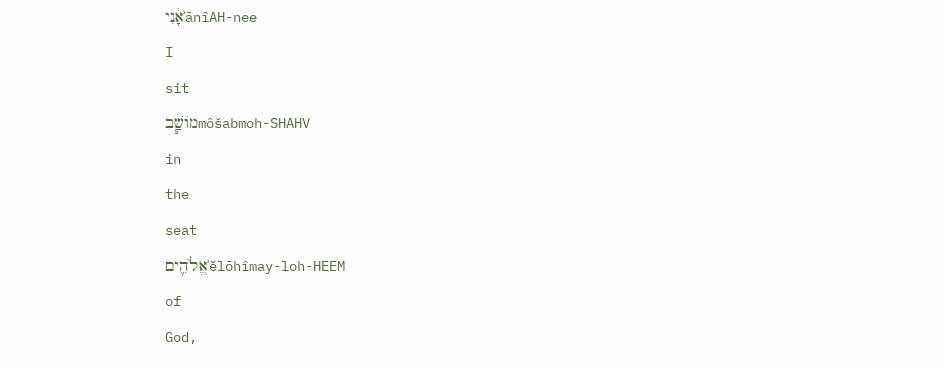אָ֔נִיʾānîAH-nee
I
sit
מוֹשַׁ֧בmôšabmoh-SHAHV
in
the
seat
אֱלֹהִ֛יםʾĕlōhîmay-loh-HEEM
of
God,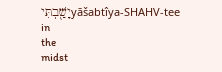יָשַׁ֖בְתִּיyāšabtîya-SHAHV-tee
in
the
midst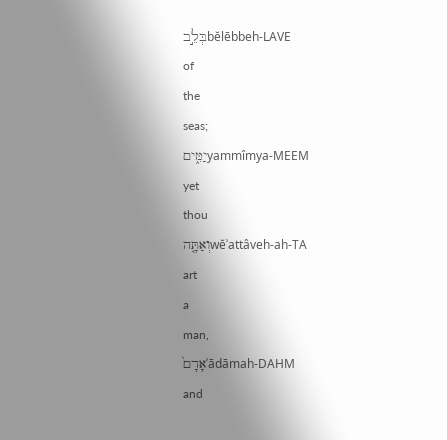בְּלֵ֣בbĕlēbbeh-LAVE
of
the
seas;
יַמִּ֑יםyammîmya-MEEM
yet
thou
וְאַתָּ֤הwĕʾattâveh-ah-TA
art
a
man,
אָדָם֙ʾādāmah-DAHM
and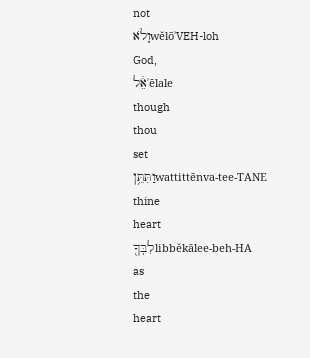not
וְֽלֹאwĕlōʾVEH-loh
God,
אֵ֔לʾēlale
though
thou
set
וַתִּתֵּ֥ןwattittēnva-tee-TANE
thine
heart
לִבְּךָ֖libbĕkālee-beh-HA
as
the
heart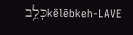כְּלֵ֥בkĕlēbkeh-LAVE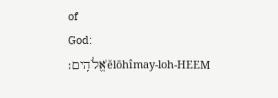of
God:
אֱלֹהִֽים׃ʾĕlōhîmay-loh-HEEM